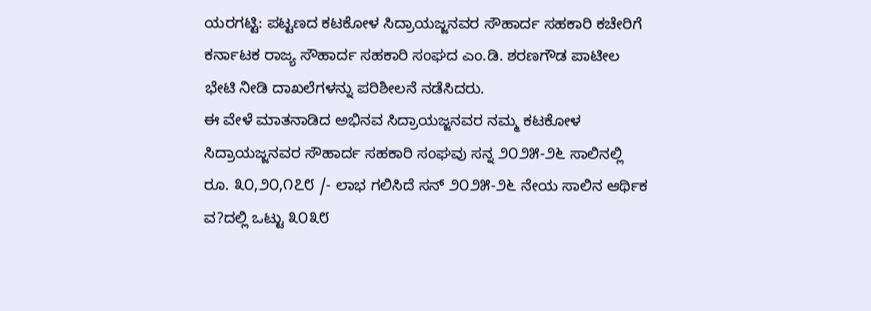ಯರಗಟ್ಟಿ: ಪಟ್ಟಣದ ಕಟಕೋಳ ಸಿದ್ರಾಯಜ್ಜನವರ ಸೌಹಾರ್ದ ಸಹಕಾರಿ ಕಚೇರಿಗೆ ಕರ್ನಾಟಕ ರಾಜ್ಯ ಸೌಹಾರ್ದ ಸಹಕಾರಿ ಸಂಘದ ಎಂ.ಡಿ. ಶರಣಗೌಡ ಪಾಟೀಲ ಭೇಟಿ ನೀಡಿ ದಾಖಲೆಗಳನ್ನು ಪರಿಶೀಲನೆ ನಡೆಸಿದರು.
ಈ ವೇಳೆ ಮಾತನಾಡಿದ ಅಭಿನವ ಸಿದ್ರಾಯಜ್ಜನವರ ನಮ್ಮ ಕಟಕೋಳ ಸಿದ್ರಾಯಜ್ಜನವರ ಸೌಹಾರ್ದ ಸಹಕಾರಿ ಸಂಘವು ಸನ್ನ ೨೦೨೫-೨೬ ಸಾಲಿನಲ್ಲಿ ರೂ. ೩೦,೨೦,೧೭೮ /- ಲಾಭ ಗಲಿಸಿದೆ ಸನ್ ೨೦೨೫-೨೬ ನೇಯ ಸಾಲಿನ ಆರ್ಥಿಕ ವ?ದಲ್ಲಿ ಒಟ್ಟು ೩೦೩೮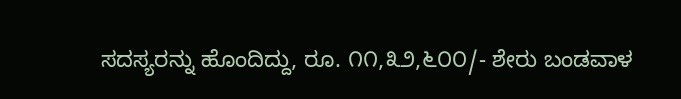ಸದಸ್ಯರನ್ನು ಹೊಂದಿದ್ದು, ರೂ. ೧೧,೩೨,೬೦೦/- ಶೇರು ಬಂಡವಾಳ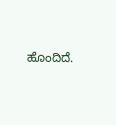ಹೊಂದಿದೆ.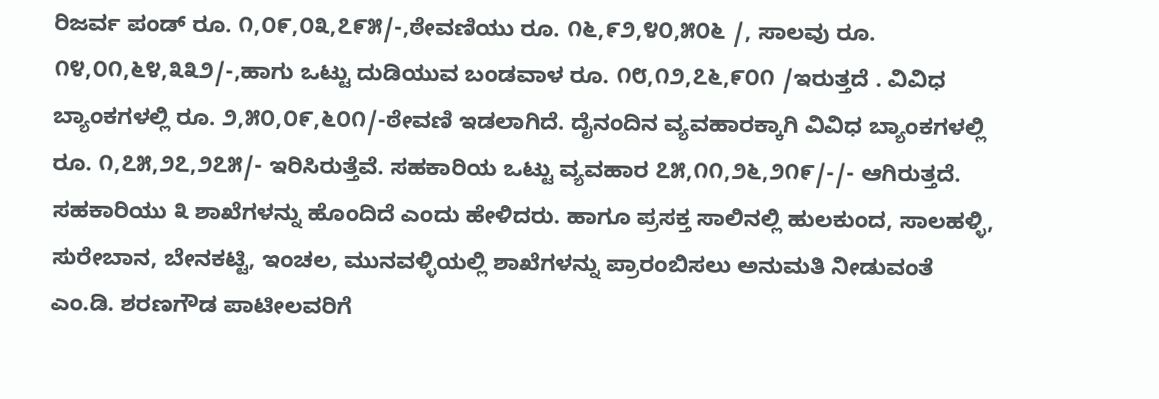ರಿಜರ್ವ ಪಂಡ್ ರೂ. ೧,೦೯,೦೩,೭೯೫/-,ಠೇವಣಿಯು ರೂ. ೧೬,೯೨,೪೦,೫೦೬ /, ಸಾಲವು ರೂ. ೧೪,೦೧,೬೪,೩೩೨/-,ಹಾಗು ಒಟ್ಟು ದುಡಿಯುವ ಬಂಡವಾಳ ರೂ. ೧೮,೧೨,೭೬,೯೦೧ /ಇರುತ್ತದೆ . ವಿವಿಧ ಬ್ಯಾಂಕಗಳಲ್ಲಿ ರೂ. ೨,೫೦,೦೯,೬೦೧/-ಠೇವಣಿ ಇಡಲಾಗಿದೆ. ದೈನಂದಿನ ವ್ಯವಹಾರಕ್ಕಾಗಿ ವಿವಿಧ ಬ್ಯಾಂಕಗಳಲ್ಲಿ ರೂ. ೧,೭೫,೨೭,೨೭೫/- ಇರಿಸಿರುತ್ತೆವೆ. ಸಹಕಾರಿಯ ಒಟ್ಟು ವ್ಯವಹಾರ ೭೫,೧೧,೨೬,೨೧೯/-/- ಆಗಿರುತ್ತದೆ. ಸಹಕಾರಿಯು ೩ ಶಾಖೆಗಳನ್ನು ಹೊಂದಿದೆ ಎಂದು ಹೇಳಿದರು. ಹಾಗೂ ಪ್ರಸಕ್ತ ಸಾಲಿನಲ್ಲಿ ಹುಲಕುಂದ, ಸಾಲಹಳ್ಳಿ, ಸುರೇಬಾನ, ಬೇನಕಟ್ಟಿ, ಇಂಚಲ, ಮುನವಳ್ಳಿಯಲ್ಲಿ ಶಾಖೆಗಳನ್ನು ಪ್ರಾರಂಬಿಸಲು ಅನುಮತಿ ನೀಡುವಂತೆ ಎಂ.ಡಿ. ಶರಣಗೌಡ ಪಾಟೀಲವರಿಗೆ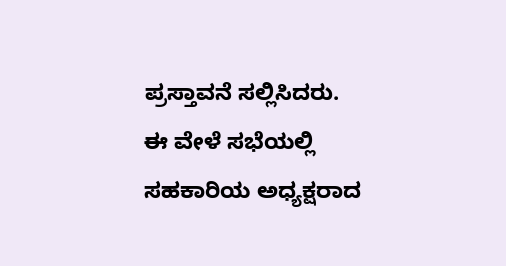ಪ್ರಸ್ತಾವನೆ ಸಲ್ಲಿಸಿದರು.
ಈ ವೇಳೆ ಸಭೆಯಲ್ಲಿ ಸಹಕಾರಿಯ ಅಧ್ಯಕ್ಷರಾದ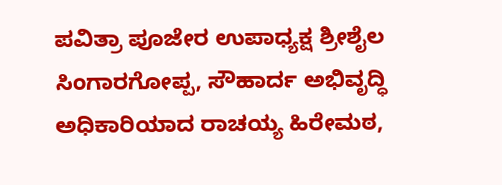ಪವಿತ್ರಾ ಪೂಜೇರ ಉಪಾಧ್ಯಕ್ಷ ಶ್ರೀಶೈಲ ಸಿಂಗಾರಗೋಪ್ಪ, ಸೌಹಾರ್ದ ಅಭಿವೃದ್ಧಿ ಅಧಿಕಾರಿಯಾದ ರಾಚಯ್ಯ ಹಿರೇಮಠ,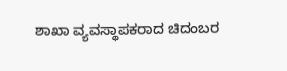ಶಾಖಾ ವ್ಯವಸ್ಥಾಪಕರಾದ ಚಿದಂಬರ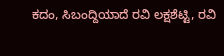ಕದಂ, ಸಿಬಂದ್ದಿಯಾದೆ ರವಿ ಲಕ್ಷಶೆಟ್ಟಿ, ರವಿ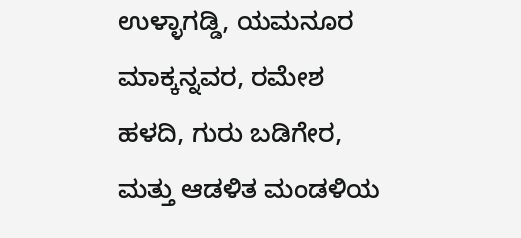ಉಳ್ಳಾಗಡ್ಡಿ, ಯಮನೂರ ಮಾಕ್ಕನ್ನವರ, ರಮೇಶ ಹಳದಿ, ಗುರು ಬಡಿಗೇರ, ಮತ್ತು ಆಡಳಿತ ಮಂಡಳಿಯ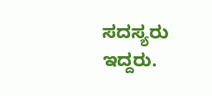ಸದಸ್ಯರು ಇದ್ದರು.